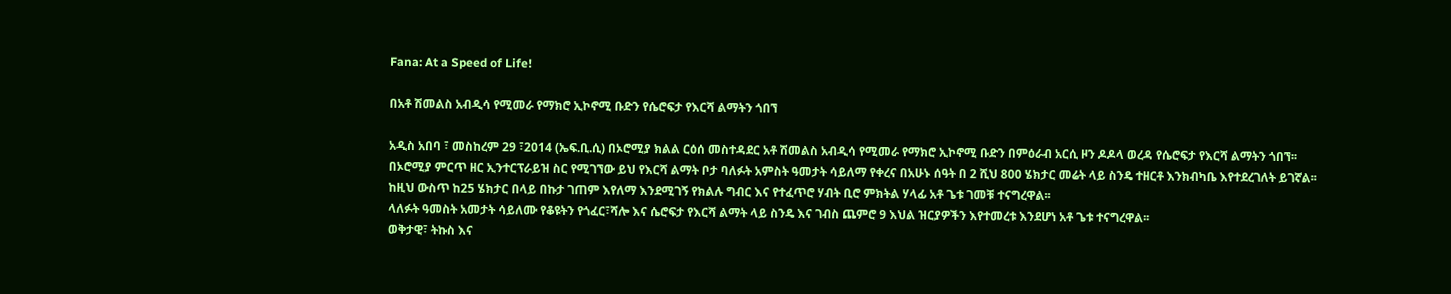Fana: At a Speed of Life!

በአቶ ሽመልስ አብዲሳ የሚመራ የማክሮ ኢኮኖሚ ቡድን የሴሮፍታ የእርሻ ልማትን ጎበኘ

አዲስ አበባ ፣ መስከረም 29 ፣2014 (ኤፍ.ቢ.ሲ) በኦሮሚያ ክልል ርዕሰ መስተዳደር አቶ ሽመልስ አብዲሳ የሚመራ የማክሮ ኢኮኖሚ ቡድን በምዕራብ አርሲ ዞን ዶዶላ ወረዳ የሴሮፍታ የእርሻ ልማትን ጎበኘ፡፡
በኦሮሚያ ምርጥ ዘር ኢንተርፕራይዝ ስር የሚገኘው ይህ የእርሻ ልማት ቦታ ባለፉት አምስት ዓመታት ሳይለማ የቀረና በአሁኑ ሰዓት በ 2 ሺህ 800 ሄክታር መሬት ላይ ስንዴ ተዘርቶ እንክብካቤ እየተደረገለት ይገኛል፡፡
ከዚህ ውስጥ ከ25 ሄክታር በላይ በኩታ ገጠም እየለማ እንደሚገኝ የክልሉ ግብር እና የተፈጥሮ ሃብት ቢሮ ምክትል ሃላፊ አቶ ጌቱ ገመቹ ተናግረዋል፡፡
ላለፉት ዓመስት አመታት ሳይለሙ የቆዩትን የጎፈር፣ሻሎ እና ሴሮፍታ የእርሻ ልማት ላይ ስንዴ እና ገብስ ጨምሮ 9 እህል ዝርያዎችን እየተመረቱ እንደሆነ አቶ ጌቱ ተናግረዋል፡፡
ወቅታዊ፣ ትኩስ እና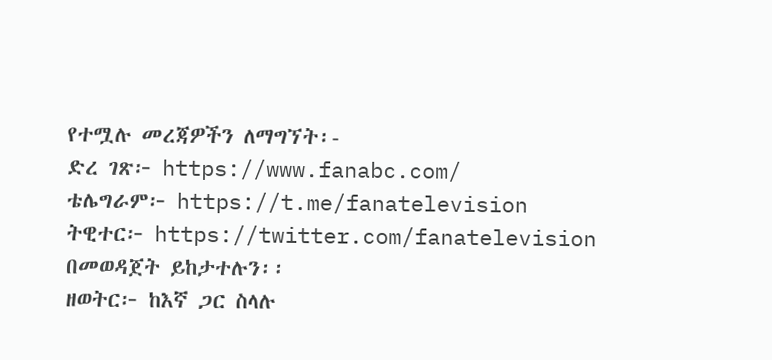የተሟሉ መረጃዎችን ለማግኘት፡-
ድረ ገጽ፦ https://www.fanabc.com/
ቴሌግራም፦ https://t.me/fanatelevision
ትዊተር፦ https://twitter.com/fanatelevision በመወዳጀት ይከታተሉን፡፡
ዘወትር፦ ከእኛ ጋር ስላሉ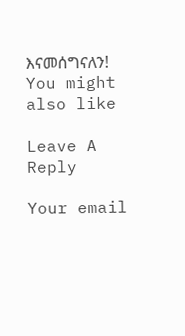እናመሰግናለን!
You might also like

Leave A Reply

Your email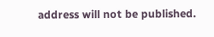address will not be published.